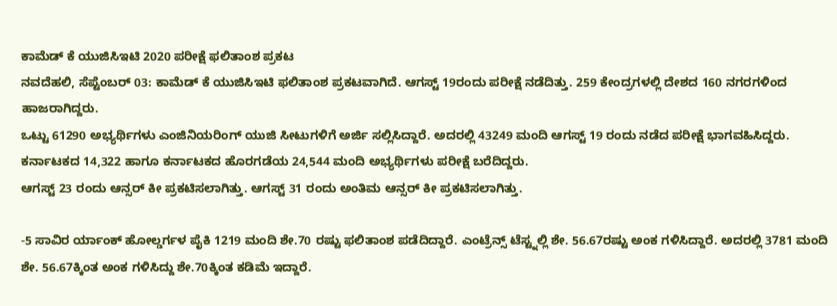ಕಾಮೆಡ್ ಕೆ ಯುಜಿಸಿಇಟಿ 2020 ಪರೀಕ್ಷೆ ಫಲಿತಾಂಶ ಪ್ರಕಟ
ನವದೆಹಲಿ, ಸೆಪ್ಟೆಂಬರ್ 03: ಕಾಮೆಡ್ ಕೆ ಯುಜಿಸಿಇಟಿ ಫಲಿತಾಂಶ ಪ್ರಕಟವಾಗಿದೆ. ಆಗಸ್ಟ್ 19ರಂದು ಪರೀಕ್ಷೆ ನಡೆದಿತ್ತು. 259 ಕೇಂದ್ರಗಳಲ್ಲಿ ದೇಶದ 160 ನಗರಗಳಿಂದ ಹಾಜರಾಗಿದ್ದರು.
ಒಟ್ಟು 61290 ಅಭ್ಯರ್ಥಿಗಳು ಎಂಜಿನಿಯರಿಂಗ್ ಯುಜಿ ಸೀಟುಗಳಿಗೆ ಅರ್ಜಿ ಸಲ್ಲಿಸಿದ್ದಾರೆ. ಅದರಲ್ಲಿ 43249 ಮಂದಿ ಆಗಸ್ಟ್ 19 ರಂದು ನಡೆದ ಪರೀಕ್ಷೆ ಭಾಗವಹಿಸಿದ್ದರು. ಕರ್ನಾಟಕದ 14,322 ಹಾಗೂ ಕರ್ನಾಟಕದ ಹೊರಗಡೆಯ 24,544 ಮಂದಿ ಅಭ್ಯರ್ಥಿಗಳು ಪರೀಕ್ಷೆ ಬರೆದಿದ್ದರು.
ಆಗಸ್ಟ್ 23 ರಂದು ಆನ್ಸರ್ ಕೀ ಪ್ರಕಟಿಸಲಾಗಿತ್ತು. ಆಗಸ್ಟ್ 31 ರಂದು ಅಂತಿಮ ಆನ್ಸರ್ ಕೀ ಪ್ರಕಟಿಸಲಾಗಿತ್ತು.

-5 ಸಾವಿರ ರ್ಯಾಂಕ್ ಹೋಲ್ಡರ್ಗಳ ಪೈಕಿ 1219 ಮಂದಿ ಶೇ.70 ರಷ್ಟು ಫಲಿತಾಂಶ ಪಡೆದಿದ್ದಾರೆ. ಎಂಟ್ರೆನ್ಸ್ ಟೆಸ್ಟ್ನಲ್ಲಿ ಶೇ. 56.67ರಷ್ಟು ಅಂಕ ಗಳಿಸಿದ್ದಾರೆ. ಅದರಲ್ಲಿ 3781 ಮಂದಿ ಶೇ. 56.67ಕ್ಕಿಂತ ಅಂಕ ಗಳಿಸಿದ್ದು ಶೇ.70ಕ್ಕಿಂತ ಕಡಿಮೆ ಇದ್ದಾರೆ.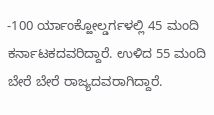-100 ರ್ಯಾಂಕ್ಹೋಲ್ಡರ್ಗಳಲ್ಲಿ 45 ಮಂದಿ ಕರ್ನಾಟಕದವರಿದ್ದಾರೆ. ಉಳಿದ 55 ಮಂದಿ ಬೇರೆ ಬೇರೆ ರಾಜ್ಯದವರಾಗಿದ್ದಾರೆ.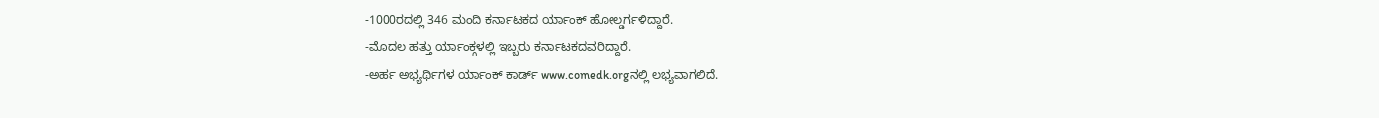-1000ರದಲ್ಲಿ 346 ಮಂದಿ ಕರ್ನಾಟಕದ ರ್ಯಾಂಕ್ ಹೋಲ್ಡರ್ಗಳಿದ್ದಾರೆ.
-ಮೊದಲ ಹತ್ತು ರ್ಯಾಂಕ್ಗಳಲ್ಲಿ ಇಬ್ಬರು ಕರ್ನಾಟಕದವರಿದ್ದಾರೆ.
-ಅರ್ಹ ಅಭ್ಯರ್ಥಿಗಳ ರ್ಯಾಂಕ್ ಕಾರ್ಡ್ www.comedk.orgನಲ್ಲಿ ಲಭ್ಯವಾಗಲಿದೆ.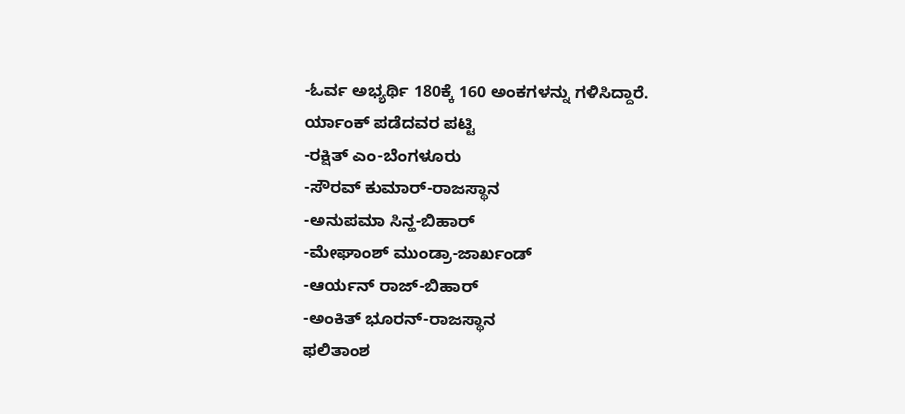-ಓರ್ವ ಅಭ್ಯರ್ಥಿ 180ಕ್ಕೆ 160 ಅಂಕಗಳನ್ನು ಗಳಿಸಿದ್ದಾರೆ.
ರ್ಯಾಂಕ್ ಪಡೆದವರ ಪಟ್ಟಿ
-ರಕ್ಷಿತ್ ಎಂ-ಬೆಂಗಳೂರು
-ಸೌರವ್ ಕುಮಾರ್-ರಾಜಸ್ಥಾನ
-ಅನುಪಮಾ ಸಿನ್ಹ-ಬಿಹಾರ್
-ಮೇಘಾಂಶ್ ಮುಂಡ್ರಾ-ಜಾರ್ಖಂಡ್
-ಆರ್ಯನ್ ರಾಜ್-ಬಿಹಾರ್
-ಅಂಕಿತ್ ಭೂರನ್-ರಾಜಸ್ಥಾನ
ಫಲಿತಾಂಶ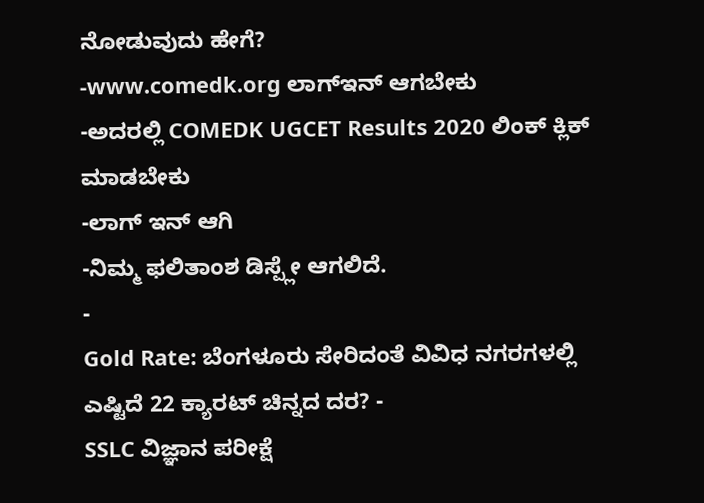ನೋಡುವುದು ಹೇಗೆ?
-www.comedk.org ಲಾಗ್ಇನ್ ಆಗಬೇಕು
-ಅದರಲ್ಲಿ COMEDK UGCET Results 2020 ಲಿಂಕ್ ಕ್ಲಿಕ್ ಮಾಡಬೇಕು
-ಲಾಗ್ ಇನ್ ಆಗಿ
-ನಿಮ್ಮ ಫಲಿತಾಂಶ ಡಿಸ್ಪ್ಲೇ ಆಗಲಿದೆ.
-
Gold Rate: ಬೆಂಗಳೂರು ಸೇರಿದಂತೆ ವಿವಿಧ ನಗರಗಳಲ್ಲಿ ಎಷ್ಟಿದೆ 22 ಕ್ಯಾರಟ್ ಚಿನ್ನದ ದರ? -
SSLC ವಿಜ್ಞಾನ ಪರೀಕ್ಷೆ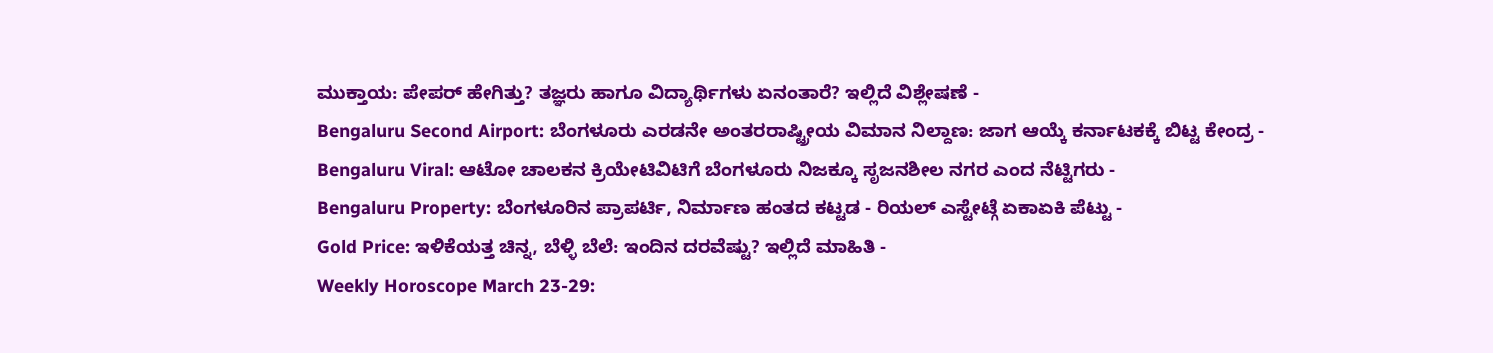ಮುಕ್ತಾಯ: ಪೇಪರ್ ಹೇಗಿತ್ತು? ತಜ್ಞರು ಹಾಗೂ ವಿದ್ಯಾರ್ಥಿಗಳು ಏನಂತಾರೆ? ಇಲ್ಲಿದೆ ವಿಶ್ಲೇಷಣೆ -
Bengaluru Second Airport: ಬೆಂಗಳೂರು ಎರಡನೇ ಅಂತರರಾಷ್ಟ್ರೀಯ ವಿಮಾನ ನಿಲ್ದಾಣ: ಜಾಗ ಆಯ್ಕೆ ಕರ್ನಾಟಕಕ್ಕೆ ಬಿಟ್ಟ ಕೇಂದ್ರ -
Bengaluru Viral: ಆಟೋ ಚಾಲಕನ ಕ್ರಿಯೇಟಿವಿಟಿಗೆ ಬೆಂಗಳೂರು ನಿಜಕ್ಕೂ ಸೃಜನಶೀಲ ನಗರ ಎಂದ ನೆಟ್ಟಿಗರು -
Bengaluru Property: ಬೆಂಗಳೂರಿನ ಪ್ರಾಪರ್ಟಿ, ನಿರ್ಮಾಣ ಹಂತದ ಕಟ್ಟಡ - ರಿಯಲ್ ಎಸ್ಟೇಟ್ಗೆ ಏಕಾಏಕಿ ಪೆಟ್ಟು -
Gold Price: ಇಳಿಕೆಯತ್ತ ಚಿನ್ನ, ಬೆಳ್ಳಿ ಬೆಲೆ: ಇಂದಿನ ದರವೆಷ್ಟು? ಇಲ್ಲಿದೆ ಮಾಹಿತಿ -
Weekly Horoscope March 23-29: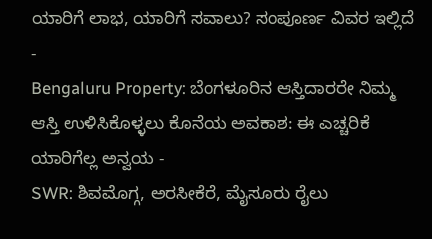ಯಾರಿಗೆ ಲಾಭ, ಯಾರಿಗೆ ಸವಾಲು? ಸಂಪೂರ್ಣ ವಿವರ ಇಲ್ಲಿದೆ -
Bengaluru Property: ಬೆಂಗಳೂರಿನ ಆಸ್ತಿದಾರರೇ ನಿಮ್ಮ ಆಸ್ತಿ ಉಳಿಸಿಕೊಳ್ಳಲು ಕೊನೆಯ ಅವಕಾಶ: ಈ ಎಚ್ಚರಿಕೆ ಯಾರಿಗೆಲ್ಲ ಅನ್ವಯ -
SWR: ಶಿವಮೊಗ್ಗ, ಅರಸೀಕೆರೆ, ಮೈಸೂರು ರೈಲು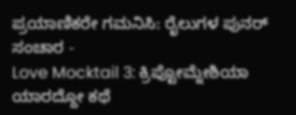ಪ್ರಯಾಣಿಕರೇ ಗಮನಿಸಿ: ರೈಲುಗಳ ಪುನರ್ ಸಂಚಾರ -
Love Mocktail 3: ಕ್ರಿಪ್ಟೋಮ್ನೇಶಿಯಾ ಯಾರದ್ದೋ ಕಥೆ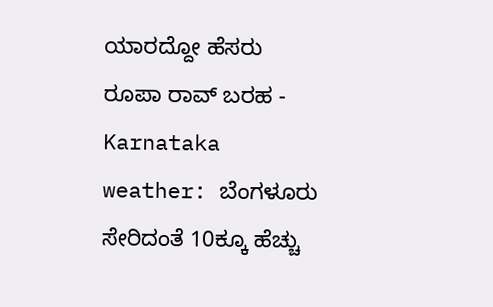ಯಾರದ್ದೋ ಹೆಸರು ರೂಪಾ ರಾವ್ ಬರಹ -
Karnataka weather: ಬೆಂಗಳೂರು ಸೇರಿದಂತೆ 10ಕ್ಕೂ ಹೆಚ್ಚು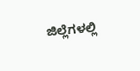ಜಿಲ್ಲೆಗಳಲ್ಲಿ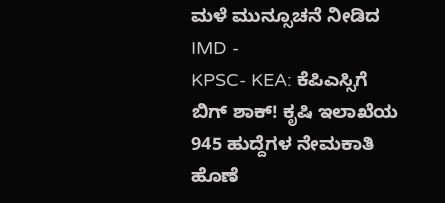ಮಳೆ ಮುನ್ಸೂಚನೆ ನೀಡಿದ IMD -
KPSC- KEA: ಕೆಪಿಎಸ್ಸಿಗೆ ಬಿಗ್ ಶಾಕ್! ಕೃಷಿ ಇಲಾಖೆಯ 945 ಹುದ್ದೆಗಳ ನೇಮಕಾತಿ ಹೊಣೆ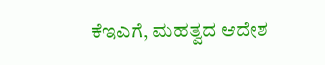ಕೆಇಎಗೆ, ಮಹತ್ವದ ಆದೇಶ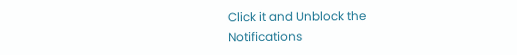Click it and Unblock the Notifications